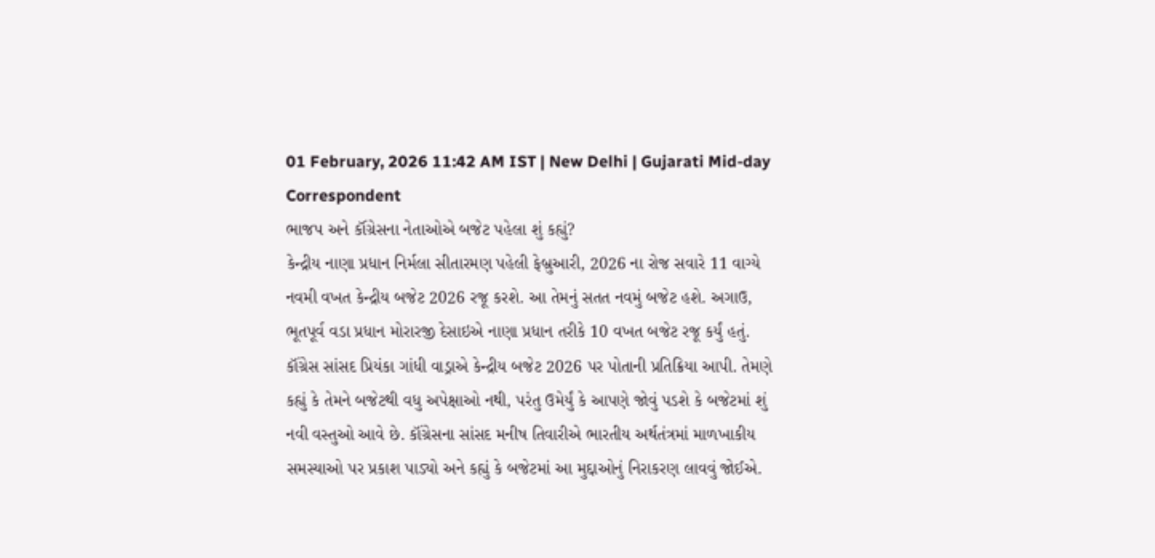01 February, 2026 11:42 AM IST | New Delhi | Gujarati Mid-day Correspondent
ભાજપ અને કૉંગ્રેસના નેતાઓએ બજેટ પહેલા શું કહ્યું?
કેન્દ્રીય નાણા પ્રધાન નિર્મલા સીતારમણ પહેલી ફેબ્રુઆરી, 2026 ના રોજ સવારે 11 વાગ્યે નવમી વખત કેન્દ્રીય બજેટ 2026 રજૂ કરશે. આ તેમનું સતત નવમું બજેટ હશે. અગાઉ, ભૂતપૂર્વ વડા પ્રધાન મોરારજી દેસાઇએ નાણા પ્રધાન તરીકે 10 વખત બજેટ રજૂ કર્યું હતું.
કૉંગ્રેસ સાંસદ પ્રિયંકા ગાંધી વાડ્રાએ કેન્દ્રીય બજેટ 2026 પર પોતાની પ્રતિક્રિયા આપી. તેમણે કહ્યું કે તેમને બજેટથી વધુ અપેક્ષાઓ નથી, પરંતુ ઉમેર્યું કે આપણે જોવું પડશે કે બજેટમાં શું નવી વસ્તુઓ આવે છે. કૉંગ્રેસના સાંસદ મનીષ તિવારીએ ભારતીય અર્થતંત્રમાં માળખાકીય સમસ્યાઓ પર પ્રકાશ પાડ્યો અને કહ્યું કે બજેટમાં આ મુદ્દાઓનું નિરાકરણ લાવવું જોઈએ.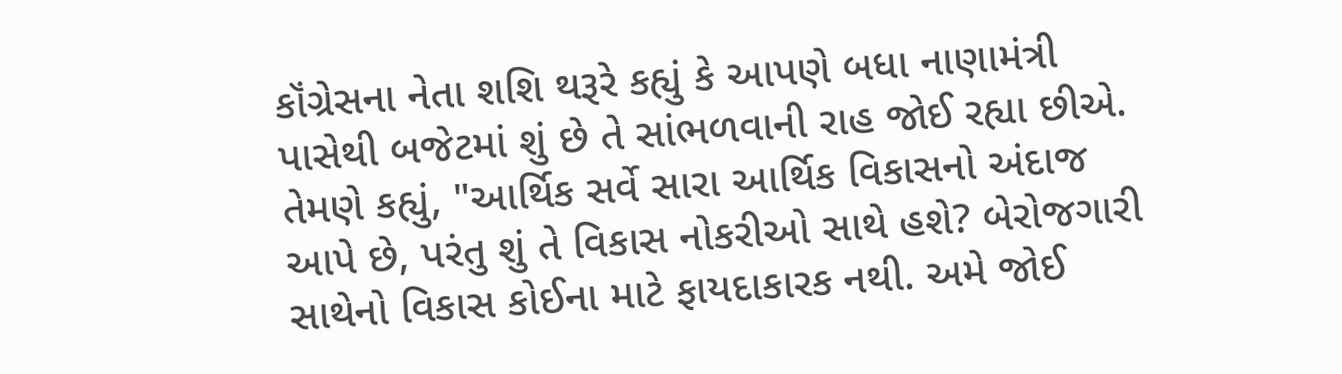કૉંગ્રેસના નેતા શશિ થરૂરે કહ્યું કે આપણે બધા નાણામંત્રી પાસેથી બજેટમાં શું છે તે સાંભળવાની રાહ જોઈ રહ્યા છીએ. તેમણે કહ્યું, "આર્થિક સર્વે સારા આર્થિક વિકાસનો અંદાજ આપે છે, પરંતુ શું તે વિકાસ નોકરીઓ સાથે હશે? બેરોજગારી સાથેનો વિકાસ કોઈના માટે ફાયદાકારક નથી. અમે જોઈ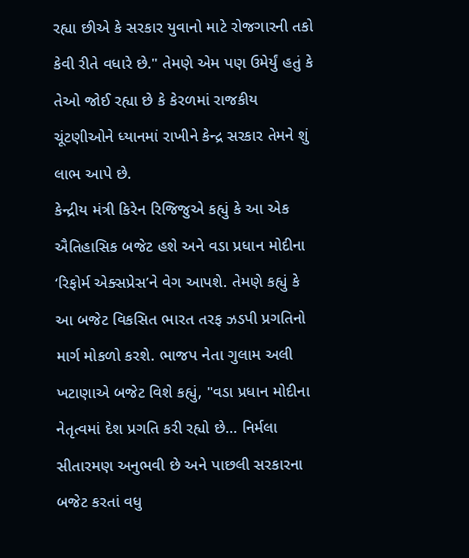રહ્યા છીએ કે સરકાર યુવાનો માટે રોજગારની તકો કેવી રીતે વધારે છે." તેમણે એમ પણ ઉમેર્યું હતું કે તેઓ જોઈ રહ્યા છે કે કેરળમાં રાજકીય ચૂંટણીઓને ધ્યાનમાં રાખીને કેન્દ્ર સરકાર તેમને શું લાભ આપે છે.
કેન્દ્રીય મંત્રી કિરેન રિજિજુએ કહ્યું કે આ એક ઐતિહાસિક બજેટ હશે અને વડા પ્રધાન મોદીના ‘રિફોર્મ એક્સપ્રેસ’ને વેગ આપશે. તેમણે કહ્યું કે આ બજેટ વિકસિત ભારત તરફ ઝડપી પ્રગતિનો માર્ગ મોકળો કરશે. ભાજપ નેતા ગુલામ અલી ખટાણાએ બજેટ વિશે કહ્યું, "વડા પ્રધાન મોદીના નેતૃત્વમાં દેશ પ્રગતિ કરી રહ્યો છે... નિર્મલા સીતારમણ અનુભવી છે અને પાછલી સરકારના બજેટ કરતાં વધુ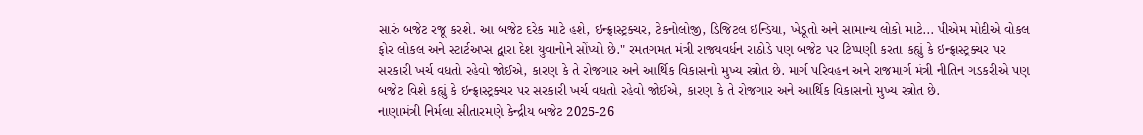સારું બજેટ રજૂ કરશે. આ બજેટ દરેક માટે હશે, ઇન્ફ્રાસ્ટ્રક્ચર, ટેકનોલોજી, ડિજિટલ ઇન્ડિયા, ખેડૂતો અને સામાન્ય લોકો માટે... પીએમ મોદીએ વોકલ ફોર લોકલ અને સ્ટાર્ટઅપ્સ દ્વારા દેશ યુવાનોને સોંપ્યો છે." રમતગમત મંત્રી રાજ્યવર્ધન રાઠોડે પણ બજેટ પર ટિપ્પણી કરતા કહ્યું કે ઇન્ફ્રાસ્ટ્રક્ચર પર સરકારી ખર્ચ વધતો રહેવો જોઈએ, કારણ કે તે રોજગાર અને આર્થિક વિકાસનો મુખ્ય સ્ત્રોત છે. માર્ગ પરિવહન અને રાજમાર્ગ મંત્રી નીતિન ગડકરીએ પણ બજેટ વિશે કહ્યું કે ઇન્ફ્રાસ્ટ્રક્ચર પર સરકારી ખર્ચ વધતો રહેવો જોઈએ, કારણ કે તે રોજગાર અને આર્થિક વિકાસનો મુખ્ય સ્ત્રોત છે.
નાણામંત્રી નિર્મલા સીતારમણે કેન્દ્રીય બજેટ 2025-26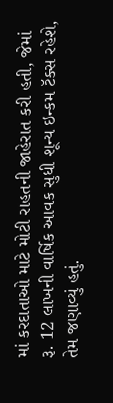માં કરદાતાઓ માટે મોટી રાહતની જાહેરાત કરી હતી, જેમાં રૂ. 12 લાખની વાર્ષિક આવક સુધી શૂન્ય ઇન્કમ ટૅક્સ રહેશે, તેમ જણાવ્યું હતું.